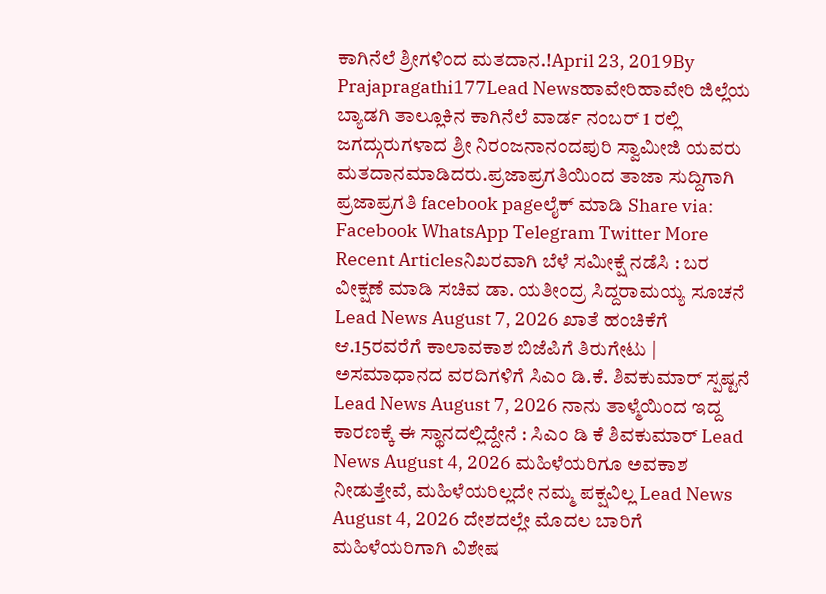ಕಾಗಿನೆಲೆ ಶ್ರೀಗಳಿಂದ ಮತದಾನ.!April 23, 2019By Prajapragathi177Lead Newsಹಾವೇರಿಹಾವೇರಿ ಜಿಲ್ಲೆಯ ಬ್ಯಾಡಗಿ ತಾಲ್ಲೂಕಿನ ಕಾಗಿನೆಲೆ ವಾರ್ಡ ನಂಬರ್ 1 ರಲ್ಲಿ ಜಗದ್ಗುರುಗಳಾದ ಶ್ರೀ ನಿರಂಜನಾನಂದಪುರಿ ಸ್ವಾಮೀಜಿ ಯವರು ಮತದಾನಮಾಡಿದರು.ಪ್ರಜಾಪ್ರಗತಿಯಿಂದ ತಾಜಾ ಸುದ್ದಿಗಾಗಿ ಪ್ರಜಾಪ್ರಗತಿ facebook pageಲೈಕ್ ಮಾಡಿ Share via: Facebook WhatsApp Telegram Twitter More Recent Articlesನಿಖರವಾಗಿ ಬೆಳೆ ಸಮೀಕ್ಷೆ ನಡೆಸಿ : ಬರ ವೀಕ್ಷಣೆ ಮಾಡಿ ಸಚಿವ ಡಾ. ಯತೀಂದ್ರ ಸಿದ್ದರಾಮಯ್ಯ ಸೂಚನೆ Lead News August 7, 2026 ಖಾತೆ ಹಂಚಿಕೆಗೆ ಆ.15ರವರೆಗೆ ಕಾಲಾವಕಾಶ ಬಿಜೆಪಿಗೆ ತಿರುಗೇಟು | ಅಸಮಾಧಾನದ ವರದಿಗಳಿಗೆ ಸಿಎಂ ಡಿ.ಕೆ. ಶಿವಕುಮಾರ್ ಸ್ಪಷ್ಟನೆ Lead News August 7, 2026 ನಾನು ತಾಳ್ಮೆಯಿಂದ ಇದ್ದ ಕಾರಣಕ್ಕೆ ಈ ಸ್ಥಾನದಲ್ಲಿದ್ದೇನೆ : ಸಿಎಂ ಡಿ ಕೆ ಶಿವಕುಮಾರ್ Lead News August 4, 2026 ಮಹಿಳೆಯರಿಗೂ ಅವಕಾಶ ನೀಡುತ್ತೇವೆ, ಮಹಿಳೆಯರಿಲ್ಲದೇ ನಮ್ಮ ಪಕ್ಷವಿಲ್ಲ Lead News August 4, 2026 ದೇಶದಲ್ಲೇ ಮೊದಲ ಬಾರಿಗೆ ಮಹಿಳೆಯರಿಗಾಗಿ ವಿಶೇಷ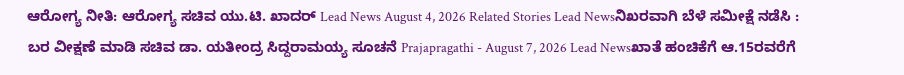ಆರೋಗ್ಯ ನೀತಿ: ಆರೋಗ್ಯ ಸಚಿವ ಯು.ಟಿ. ಖಾದರ್ Lead News August 4, 2026 Related Stories Lead Newsನಿಖರವಾಗಿ ಬೆಳೆ ಸಮೀಕ್ಷೆ ನಡೆಸಿ : ಬರ ವೀಕ್ಷಣೆ ಮಾಡಿ ಸಚಿವ ಡಾ. ಯತೀಂದ್ರ ಸಿದ್ದರಾಮಯ್ಯ ಸೂಚನೆ Prajapragathi - August 7, 2026 Lead Newsಖಾತೆ ಹಂಚಿಕೆಗೆ ಆ.15ರವರೆಗೆ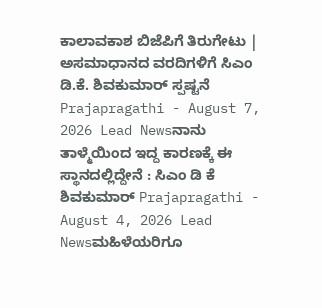ಕಾಲಾವಕಾಶ ಬಿಜೆಪಿಗೆ ತಿರುಗೇಟು | ಅಸಮಾಧಾನದ ವರದಿಗಳಿಗೆ ಸಿಎಂ ಡಿ.ಕೆ. ಶಿವಕುಮಾರ್ ಸ್ಪಷ್ಟನೆ Prajapragathi - August 7, 2026 Lead Newsನಾನು ತಾಳ್ಮೆಯಿಂದ ಇದ್ದ ಕಾರಣಕ್ಕೆ ಈ ಸ್ಥಾನದಲ್ಲಿದ್ದೇನೆ : ಸಿಎಂ ಡಿ ಕೆ ಶಿವಕುಮಾರ್ Prajapragathi - August 4, 2026 Lead Newsಮಹಿಳೆಯರಿಗೂ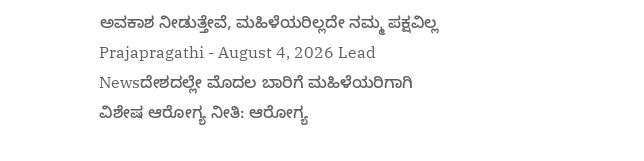ಅವಕಾಶ ನೀಡುತ್ತೇವೆ, ಮಹಿಳೆಯರಿಲ್ಲದೇ ನಮ್ಮ ಪಕ್ಷವಿಲ್ಲ Prajapragathi - August 4, 2026 Lead Newsದೇಶದಲ್ಲೇ ಮೊದಲ ಬಾರಿಗೆ ಮಹಿಳೆಯರಿಗಾಗಿ ವಿಶೇಷ ಆರೋಗ್ಯ ನೀತಿ: ಆರೋಗ್ಯ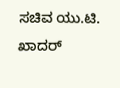ಸಚಿವ ಯು.ಟಿ. ಖಾದರ್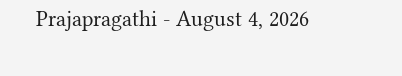Prajapragathi - August 4, 2026